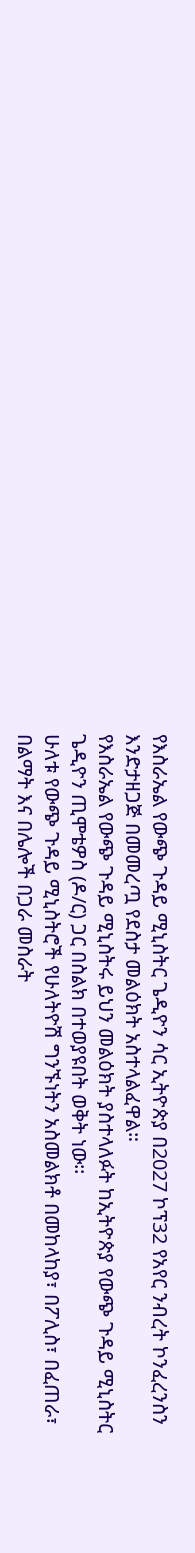የእስራኤል የውጭ ጉዳይ ሚኒስትር ጌዲዮን ሳር ኢትዮጵያ በ2027 ኮፕ32 የአየር ንብረት ኮንፈረንስን እንድታዘጋጅ በመመረጧ የደስታ መልዕክት አስተላልፈዋል።
የእስራኤል የውጭ ጉዳይ ሚኒስትሩ ይህን መልዕክት ያስተላለፉት ከኢትዮጵያ የውጭ ጉዳይ ሚኒስትር ጌዲዮን ጢሞቴዎስ (ዶ/ር) ጋር በስልክ በተወያዩበት ወቅት ነው፡፡
ሁለቱ የውጭ ጉዳይ ሚኒስትሮች የሁለትዮሽ ግንኙነትን አስመልክቶ በመከላከያ፣ በፖሊስ፣ በፈጠራ፣ በልማት እና በሌሎች በጋራ መስራት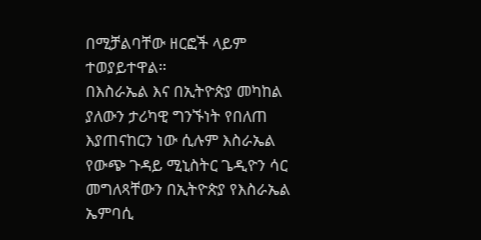በሚቻልባቸው ዘርፎች ላይም ተወያይተዋል።
በእስራኤል እና በኢትዮጵያ መካከል ያለውን ታሪካዊ ግንኙነት የበለጠ እያጠናከርን ነው ሲሉም እስራኤል የውጭ ጉዳይ ሚኒስትር ጌዲዮን ሳር መግለጻቸውን በኢትዮጵያ የእስራኤል ኤምባሲ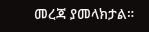መረጃ ያመላክታል።